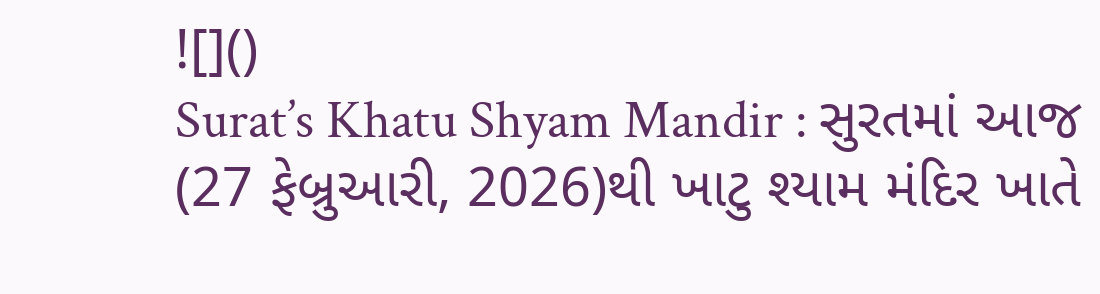![]()
Surat’s Khatu Shyam Mandir : સુરતમાં આજ (27 ફેબ્રુઆરી, 2026)થી ખાટુ શ્યામ મંદિર ખાતે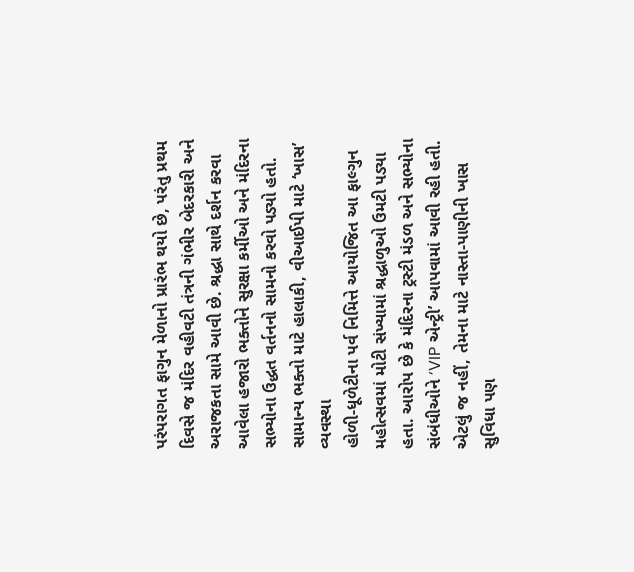પરંપરાગત ફાગુન મેળાનો પ્રારંભ થયો છે, પરંતુ પ્રથમ દિવસે જ મંદિર વહીવટી તંત્રની ગંભીર બેદરકારી અને અરાજકતા સામે આવી છે. શ્રદ્ધા સાથે દર્શન કરવા આવેલા હજારો ભક્તોને સુરક્ષા કર્મીઓ અને મંદિરના સભ્યોના ઉદ્ધત વર્તનનો સામનો કરવો પડ્યો હતો.
સામાન્ય ભક્તો માટે હાલાકી, વીઆઈપી માટે ‘ખાસ’ વ્યવસ્થા
હોળી-ધૂળેટીના પર્વ નિમિત્તે આયોજિત આ ફાલ્ગુન મહોત્સવમાં મોટી સંખ્યામાં શ્રદ્ધાળુઓ ઉમટી પડ્યા હતા. આરોપ છે કે મંદિરના ટ્રસ્ટી મંડળ અને સભ્યોના સંબંધીઓને ‘VIP એન્ટ્રી’ આપવામાં આવી રહી હતી. એટલું જ નહીં, તેમના માટે નાસ્તા-પાણીની ખાસ સુવિધા પણ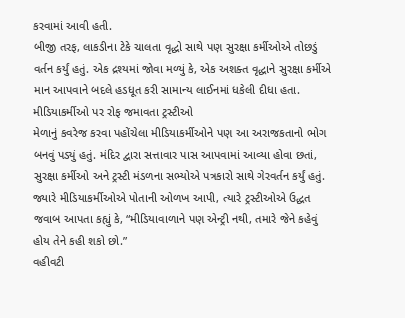કરવામાં આવી હતી.
બીજી તરફ, લાકડીના ટેકે ચાલતા વૃદ્ધો સાથે પણ સુરક્ષા કર્મીઓએ તોછડું વર્તન કર્યું હતું. એક દ્રશ્યમાં જોવા મળ્યું કે, એક અશક્ત વૃદ્ધાને સુરક્ષા કર્મીએ માન આપવાને બદલે હડધૂત કરી સામાન્ય લાઈનમાં ધકેલી દીધા હતા.
મીડિયાકર્મીઓ પર રોફ જમાવતા ટ્રસ્ટીઓ
મેળાનું કવરેજ કરવા પહોંચેલા મીડિયાકર્મીઓને પણ આ અરાજકતાનો ભોગ બનવું પડ્યું હતું. મંદિર દ્વારા સત્તાવાર પાસ આપવામાં આવ્યા હોવા છતાં, સુરક્ષા કર્મીઓ અને ટ્રસ્ટી મંડળના સભ્યોએ પત્રકારો સાથે ગેરવર્તન કર્યું હતું. જ્યારે મીડિયાકર્મીઓએ પોતાની ઓળખ આપી, ત્યારે ટ્રસ્ટીઓએ ઉદ્ધત જવાબ આપતા કહ્યું કે, “મીડિયાવાળાને પણ એન્ટ્રી નથી, તમારે જેને કહેવું હોય તેને કહી શકો છો.”
વહીવટી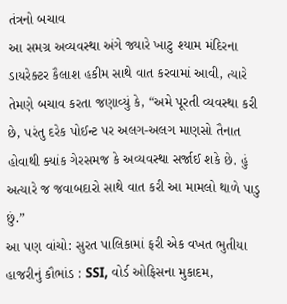તંત્રનો બચાવ
આ સમગ્ર અવ્યવસ્થા અંગે જ્યારે ખાટુ શ્યામ મંદિરના ડાયરેક્ટર કૈલાશ હકીમ સાથે વાત કરવામાં આવી, ત્યારે તેમણે બચાવ કરતા જણાવ્યું કે, “અમે પૂરતી વ્યવસ્થા કરી છે, પરંતુ દરેક પોઈન્ટ પર અલગ-અલગ માણસો તૈનાત હોવાથી ક્યાંક ગેરસમજ કે અવ્યવસ્થા સર્જાઈ શકે છે. હું અત્યારે જ જવાબદારો સાથે વાત કરી આ મામલો થાળે પાડુ છું.”
આ પણ વાંચો: સુરત પાલિકામાં ફરી એક વખત ભુતીયા હાજરીનું કૌભાંડ : SSI, વોર્ડ ઓફિસના મુકાદમ,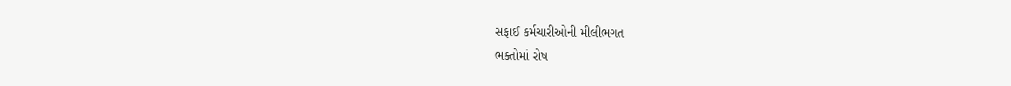સફાઈ કર્મચારીઓની મીલીભગત
ભક્તોમાં રોષ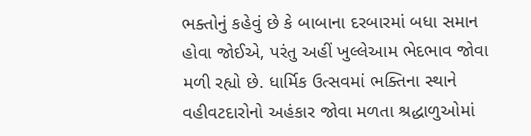ભક્તોનું કહેવું છે કે બાબાના દરબારમાં બધા સમાન હોવા જોઈએ, પરંતુ અહીં ખુલ્લેઆમ ભેદભાવ જોવા મળી રહ્યો છે. ધાર્મિક ઉત્સવમાં ભક્તિના સ્થાને વહીવટદારોનો અહંકાર જોવા મળતા શ્રદ્ધાળુઓમાં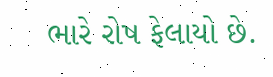ભારે રોષ ફેલાયો છે.